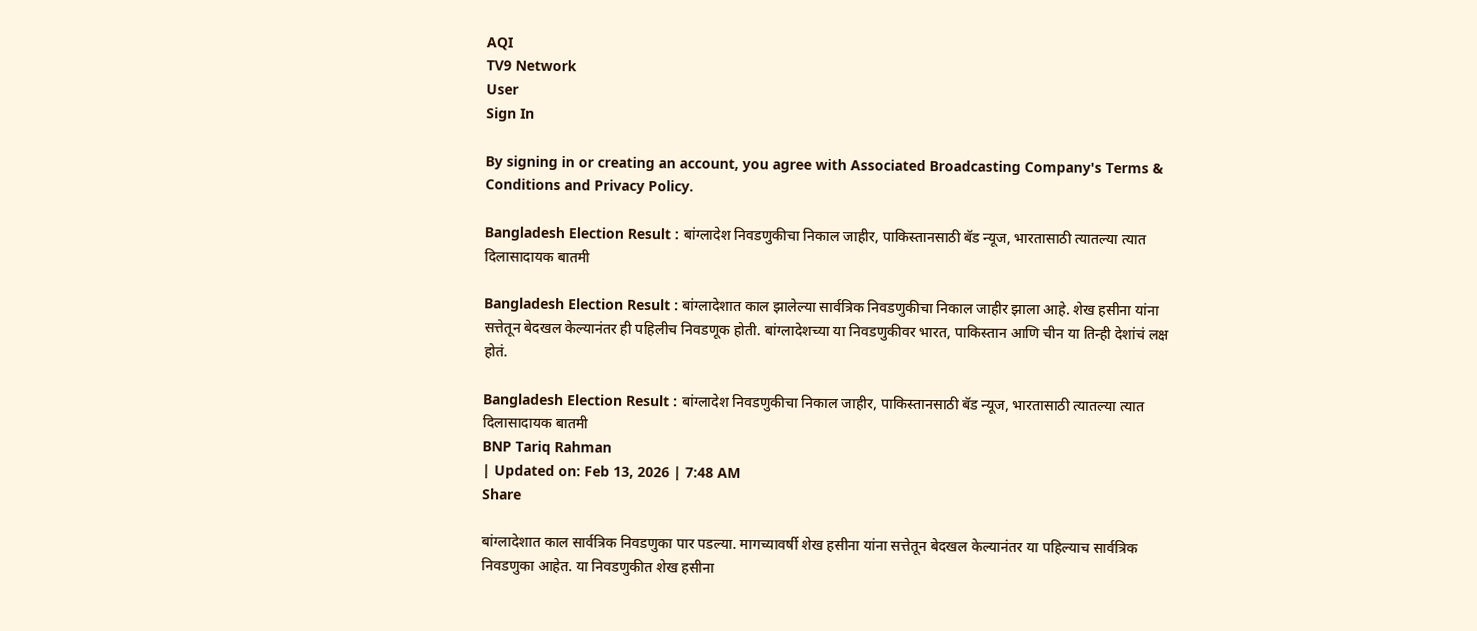AQI
TV9 Network
User
Sign In

By signing in or creating an account, you agree with Associated Broadcasting Company's Terms & Conditions and Privacy Policy.

Bangladesh Election Result : बांग्लादेश निवडणुकीचा निकाल जाहीर, पाकिस्तानसाठी बॅड न्यूज, भारतासाठी त्यातल्या त्यात दिलासादायक बातमी

Bangladesh Election Result : बांग्लादेशात काल झालेल्या सार्वत्रिक निवडणुकीचा निकाल जाहीर झाला आहे. शेख हसीना यांना सत्तेतून बेदखल केल्यानंतर ही पहिलीच निवडणूक होती. बांग्लादेशच्या या निवडणुकीवर भारत, पाकिस्तान आणि चीन या तिन्ही देशांचं लक्ष होतं.

Bangladesh Election Result : बांग्लादेश निवडणुकीचा निकाल जाहीर, पाकिस्तानसाठी बॅड न्यूज, भारतासाठी त्यातल्या त्यात दिलासादायक बातमी
BNP Tariq Rahman
| Updated on: Feb 13, 2026 | 7:48 AM
Share

बांग्लादेशात काल सार्वत्रिक निवडणुका पार पडल्या. मागच्यावर्षी शेख हसीना यांना सत्तेतून बेदखल केल्यानंतर या पहिल्याच सार्वत्रिक निवडणुका आहेत. या निवडणुकीत शेख हसीना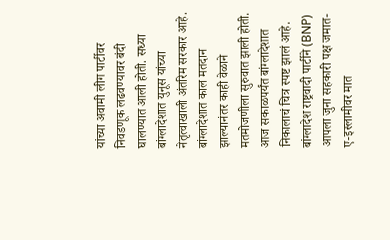यांच्या अवामी लीग पार्टीवर निवडणूक लढवण्यावर बंदी घालण्यात आली होती. सध्या बांग्लादेशात युनूस यांच्या नेतृत्वाखाली अंतरिम सरकार आहे. बांग्लादेशात काल मतदान झाल्यानंतर काही वेळाने मतमोजणीला सुरुवात झाली होती. आज सकाळपर्यंत बांग्लादेशात निकालाचं चित्र स्पष्ट झालं आहे. बांग्लादेश राष्ट्रवादी पार्टीने (BNP) आपला जुना सहकारी पक्ष जमात-ए-इस्लामीवर मात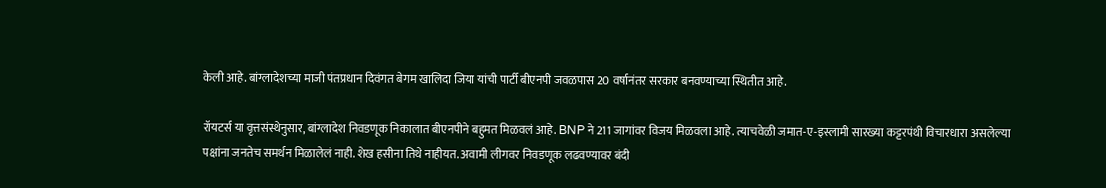केली आहे. बांग्लादेशच्या माजी पंतप्रधान दिवंगत बेगम खालिदा जिया यांची पार्टी बीएनपी जवळपास 20 वर्षानंतर सरकार बनवण्याच्या स्थितीत आहे.

रॉयटर्स या वृत्तसंस्थेनुसार, बांग्लादेश निवडणूक निकालात बीएनपीने बहुमत मिळवलं आहे. BNP ने 211 जागांवर विजय मिळवला आहे. त्याचवेळी जमात-ए-इस्लामी सारख्या कट्टरपंथी विचारधारा असलेल्या पक्षांना जनतेच समर्थन मिळालेलं नाही. शेख हसीना तिथे नाहीयत. अवामी लीगवर निवडणूक लढवण्यावर बंदी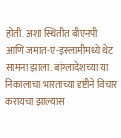होती. अशा स्थितीत बीएनपी आणि जमात-ए-इस्लामीमध्ये थेट सामना झाला. बांग्लादेशच्या या निकालाचा भारताच्या दृष्टीने विचार करायचा झाल्यास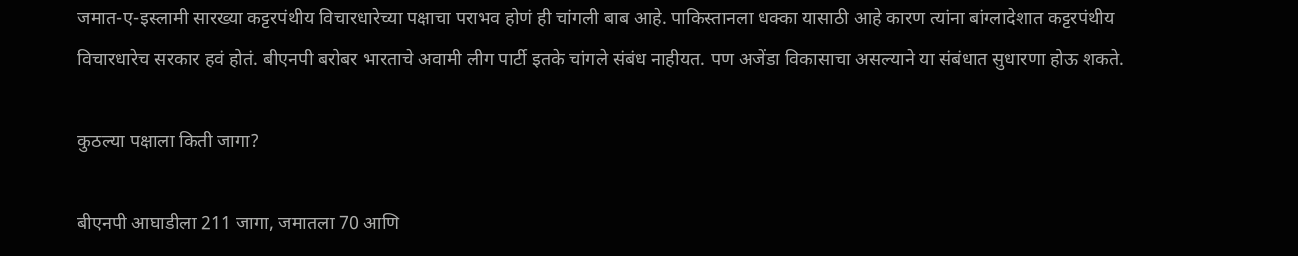जमात-ए-इस्लामी सारख्या कट्टरपंथीय विचारधारेच्या पक्षाचा पराभव होणं ही चांगली बाब आहे. पाकिस्तानला धक्का यासाठी आहे कारण त्यांना बांग्लादेशात कट्टरपंथीय विचारधारेच सरकार हवं होतं. बीएनपी बरोबर भारताचे अवामी लीग पार्टी इतके चांगले संबंध नाहीयत. पण अजेंडा विकासाचा असल्याने या संबंधात सुधारणा होऊ शकते.

कुठल्या पक्षाला किती जागा?

बीएनपी आघाडीला 211 जागा, जमातला 70 आणि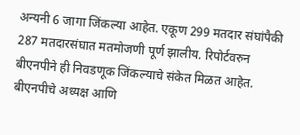अन्यनी 6 जागा जिंकल्या आहेत. एकूण 299 मतदार संघांपैकी 287 मतदारसंघात मतमोजणी पूर्ण झालीय. रिपोर्टवरुन बीएनपीने ही निवडणूक जिंकल्याचे संकेत मिळत आहेत. बीएनपीचे अध्यक्ष आणि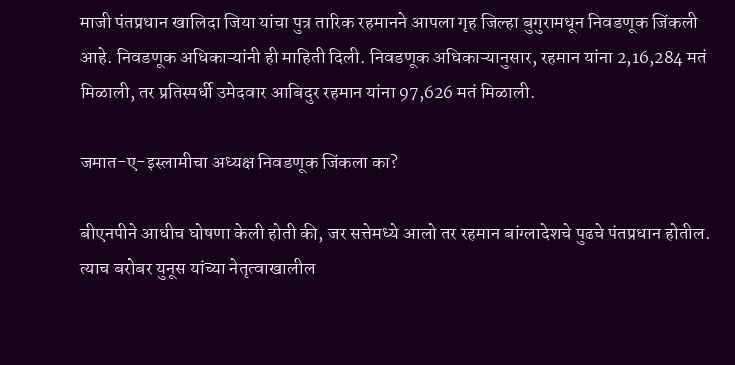माजी पंतप्रधान खालिदा जिया यांचा पुत्र तारिक रहमानने आपला गृह जिल्हा बुगुरामधून निवडणूक जिंकली आहे. निवडणूक अधिकाऱ्यांनी ही माहिती दिली. निवडणूक अधिकाऱ्यानुसार, रहमान यांना 2,16,284 मतं मिळाली, तर प्रतिस्पर्धी उमेदवार आबिदुर रहमान यांना 97,626 मतं मिळाली.

जमात-ए-इस्लामीचा अध्यक्ष निवडणूक जिंकला का?

बीएनपीने आधीच घोषणा केली होती की, जर सत्तेमध्ये आलो तर रहमान बांग्लादेशचे पुढचे पंतप्रधान होतील. त्याच बरोबर युनूस यांच्या नेतृत्वाखालील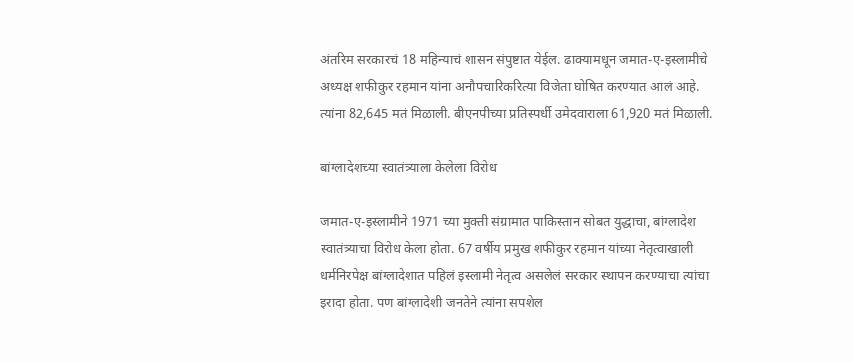अंतरिम सरकारचं 18 महिन्याचं शासन संपुष्टात येईल. ढाक्यामधून जमात-ए-इस्लामीचे अध्यक्ष शफीकुर रहमान यांना अनौपचारिकरित्या विजेता घोषित करण्यात आलं आहे. त्यांना 82,645 मतं मिळाली. बीएनपीच्या प्रतिस्पर्धी उमेदवाराला 61,920 मतं मिळाली.

बांग्लादेशच्या स्वातंत्र्याला केलेला विरोध

जमात-ए-इस्लामीने 1971 च्या मुक्ती संग्रामात पाकिस्तान सोबत युद्धाचा, बांग्लादेश स्वातंत्र्याचा विरोध केला होता. 67 वर्षीय प्रमुख शफीकुर रहमान यांच्या नेतृत्वाखाली धर्मनिरपेक्ष बांग्लादेशात पहिलं इस्लामी नेतृत्व असलेलं सरकार स्थापन करण्याचा त्यांचा इरादा होता. पण बांग्लादेशी जनतेने त्यांना सपशेल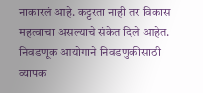नाकारलं आहे. कट्टरता नाही तर विकास महत्वाचा असल्याचे संकेत दिले आहेत. निवडणूक आयोगाने निवडणुकीसाठी व्यापक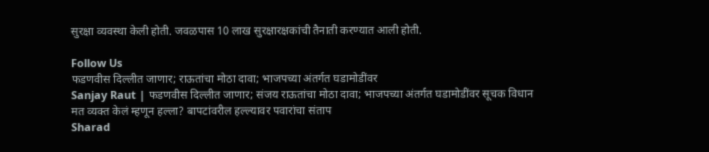सुरक्षा व्यवस्था केली होती. जवळपास 10 लाख सुरक्षारक्षकांची तैनाती करण्यात आली होती.

Follow Us
फडणवीस दिल्लीत जाणार; राऊतांचा मोठा दावा; भाजपच्या अंतर्गत घडामोडींवर
Sanjay Raut | फडणवीस दिल्लीत जाणार; संजय राऊतांचा मोठा दावा; भाजपच्या अंतर्गत घडामोडींवर सूचक विधान
मत व्यक्त केलं म्हणून हल्ला? बापटांवरील हल्ल्यावर पवारांचा संताप
Sharad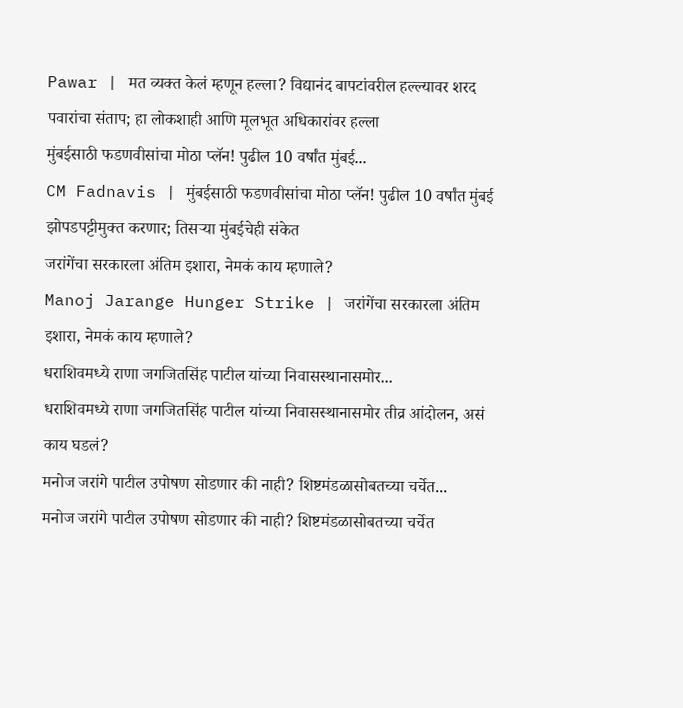Pawar | मत व्यक्त केलं म्हणून हल्ला? विद्यानंद बापटांवरील हल्ल्यावर शरद पवारांचा संताप; हा लोकशाही आणि मूलभूत अधिकारांवर हल्ला
मुंबईसाठी फडणवीसांचा मोठा प्लॅन! पुढील 10 वर्षांत मुंबई...
CM Fadnavis | मुंबईसाठी फडणवीसांचा मोठा प्लॅन! पुढील 10 वर्षांत मुंबई झोपडपट्टीमुक्त करणार; तिसऱ्या मुंबईचेही संकेत
जरांगेंचा सरकारला अंतिम इशारा, नेमकं काय म्हणाले?
Manoj Jarange Hunger Strike | जरांगेंचा सरकारला अंतिम इशारा, नेमकं काय म्हणाले?
धराशिवमध्ये राणा जगजितसिंह पाटील यांच्या निवासस्थानासमोर...
धराशिवमध्ये राणा जगजितसिंह पाटील यांच्या निवासस्थानासमोर तीव्र आंदोलन, असं काय घडलं?
मनोज जरांगे पाटील उपोषण सोडणार की नाही? शिष्टमंडळासोबतच्या चर्चेत...
मनोज जरांगे पाटील उपोषण सोडणार की नाही? शिष्टमंडळासोबतच्या चर्चेत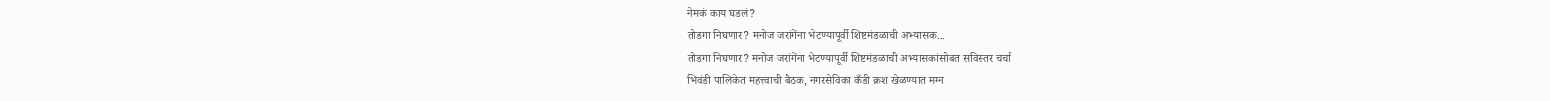नेमकं काय घडलं?
तोडगा निघणार? मनोज जरांगेंना भेटण्यापूर्वी शिष्टमंडळाची अभ्यासक...
तोडगा निघणार? मनोज जरांगेंना भेटण्यापूर्वी शिष्टमंडळाची अभ्यासकांसोबत सविस्तर चर्चा
भिवंडी पालिकेत महत्त्वाची बैठक, नगरसेविका कँडी क्रश खेळण्यात मग्न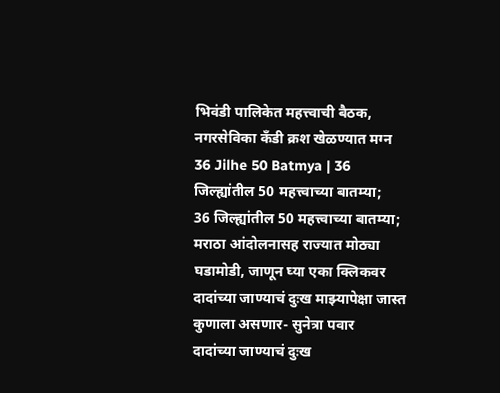भिवंडी पालिकेत महत्त्वाची बैठक, नगरसेविका कँडी क्रश खेळण्यात मग्न
36 Jilhe 50 Batmya | 36 जिल्ह्यांतील 50 महत्त्वाच्या बातम्या;
36 जिल्ह्यांतील 50 महत्त्वाच्या बातम्या; मराठा आंदोलनासह राज्यात मोठ्या घडामोडी, जाणून घ्या एका क्लिकवर
दादांच्या जाण्याचं दुःख माझ्यापेक्षा जास्त कुणाला असणार- सुनेत्रा पवार
दादांच्या जाण्याचं दुःख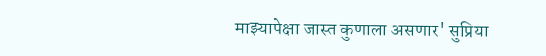माझ्यापेक्षा जास्त कुणाला असणार' सुप्रिया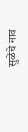सुळेंचे नाव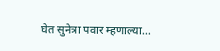घेत सुनेत्रा पवार म्हणाल्या...